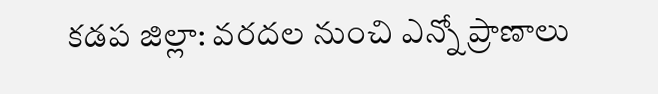కడప జిల్లా: వరదల నుంచి ఎన్నో ప్రాణాలు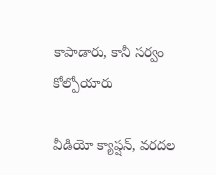కాపాడారు, కానీ సర్వం కోల్పోయారు

వీడియో క్యాప్షన్, వరదల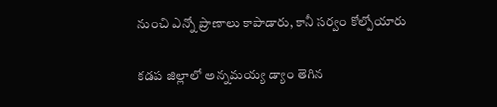నుంచి ఎన్నో ప్రాణాలు కాపాడారు, కానీ సర్వం కోల్పోయారు

కడప జిల్లాలో అన్నమయ్య డ్యాం తెగిన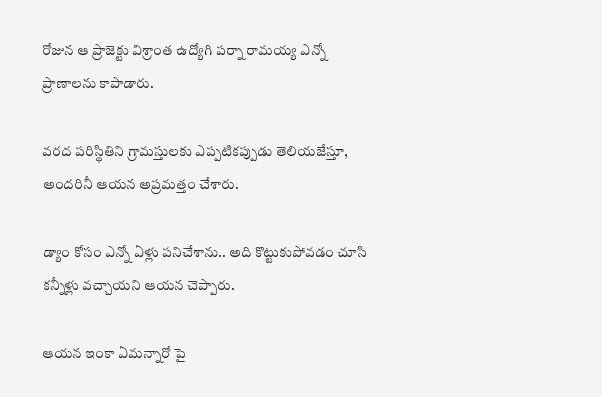రోజున ఆ ప్రాజెక్టు విశ్రాంత ఉద్యోగి పర్నా రామయ్య ఎన్నో ప్రాణాలను కాపాడారు.

వరద పరిస్థితిని గ్రామస్తులకు ఎప్పటికప్పుడు తెలియజేస్తూ, అందరినీ ఆయన అప్రమత్తం చేశారు.

డ్యాం కోసం ఎన్నో ఏళ్లు పనిచేశాను.. అది కొట్టుకుపోవడం చూసి కన్నీళ్లు వచ్చాయని ఆయన చెప్పారు.

ఆయన ఇంకా ఏమన్నారో పై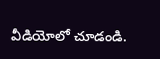వీడియోలో చూడండి.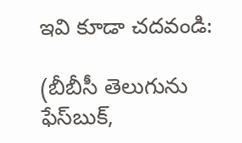ఇవి కూడా చదవండి:

(బీబీసీ తెలుగును ఫేస్‌బుక్,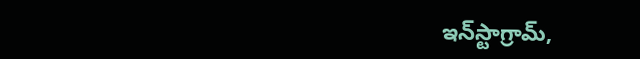ఇన్‌స్టాగ్రామ్‌,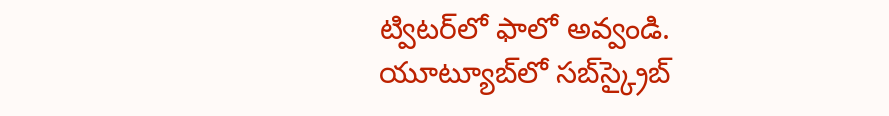ట్విటర్‌లో ఫాలో అవ్వండి. యూట్యూబ్‌లో సబ్‌స్క్రైబ్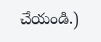చేయండి.)